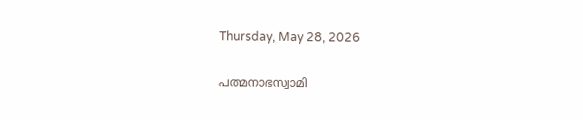Thursday, May 28, 2026

പത്മനാഭസ്വാമി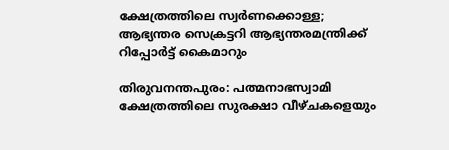ക്ഷേത്രത്തിലെ സ്വര്‍ണക്കൊള്ള; ആഭ്യന്തര സെക്രട്ടറി ആഭ്യന്തരമന്ത്രിക്ക് റിപ്പോര്‍ട്ട് കൈമാറും

തിരുവനന്തപുരം: പത്മനാഭസ്വാമി ക്ഷേത്രത്തിലെ സുരക്ഷാ വീഴ്ചകളെയും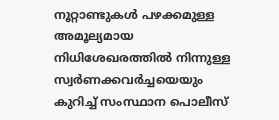നൂറ്റാണ്ടുകള്‍ പഴക്കമുള്ള അമൂല്യമായ നിധിശേഖരത്തില്‍ നിന്നുള്ള സ്വര്‍ണക്കവര്‍ച്ചയെയും കുറിച്ച് സംസ്ഥാന പൊലീസ്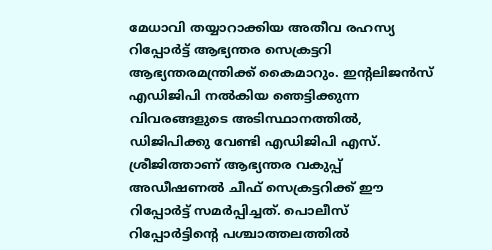മേധാവി തയ്യാറാക്കിയ അതീവ രഹസ്യ റിപ്പോര്‍ട്ട് ആഭ്യന്തര സെക്രട്ടറി ആഭ്യന്തരമന്ത്രിക്ക് കൈമാറും. ഇന്റലിജന്‍സ് എഡിജിപി നല്‍കിയ ഞെട്ടിക്കുന്ന വിവരങ്ങളുടെ അടിസ്ഥാനത്തില്‍, ഡിജിപിക്കു വേണ്ടി എഡിജിപി എസ്. ശ്രീജിത്താണ് ആഭ്യന്തര വകുപ്പ് അഡീഷണല്‍ ചീഫ് സെക്രട്ടറിക്ക് ഈ റിപ്പോര്‍ട്ട് സമര്‍പ്പിച്ചത്. പൊലീസ് റിപ്പോര്‍ട്ടിന്റെ പശ്ചാത്തലത്തില്‍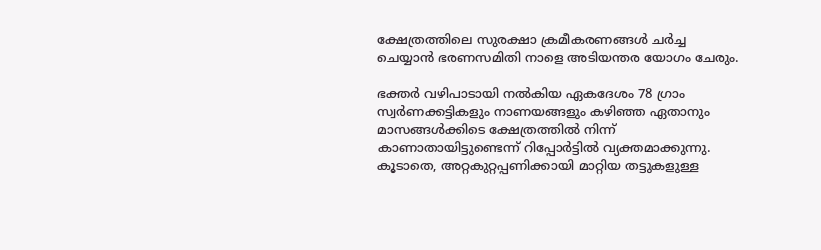ക്ഷേത്രത്തിലെ സുരക്ഷാ ക്രമീകരണങ്ങള്‍ ചര്‍ച്ച ചെയ്യാന്‍ ഭരണസമിതി നാളെ അടിയന്തര യോഗം ചേരും.

ഭക്തര്‍ വഴിപാടായി നല്‍കിയ ഏകദേശം 78 ഗ്രാം സ്വര്‍ണക്കട്ടികളും നാണയങ്ങളും കഴിഞ്ഞ ഏതാനും മാസങ്ങള്‍ക്കിടെ ക്ഷേത്രത്തില്‍ നിന്ന് കാണാതായിട്ടുണ്ടെന്ന് റിപ്പോര്‍ട്ടില്‍ വ്യക്തമാക്കുന്നു. കൂടാതെ, അറ്റകുറ്റപ്പണിക്കായി മാറ്റിയ തട്ടുകളുള്ള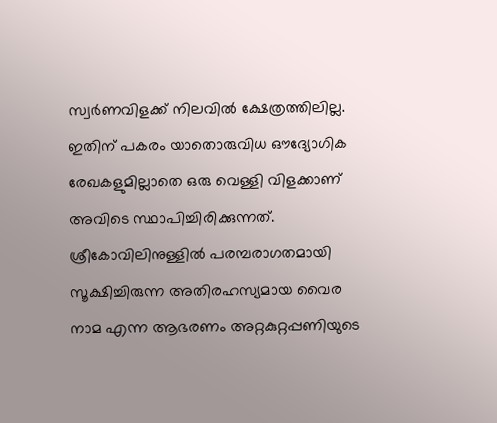സ്വര്‍ണവിളക്ക് നിലവില്‍ ക്ഷേത്രത്തിലില്ല. ഇതിന് പകരം യാതൊരുവിധ ഔദ്യോഗിക രേഖകളുമില്ലാതെ ഒരു വെള്ളി വിളക്കാണ് അവിടെ സ്ഥാപിച്ചിരിക്കുന്നത്. ശ്രീകോവിലിനുള്ളില്‍ പരമ്പരാഗതമായി സൂക്ഷിച്ചിരുന്ന അതിരഹസ്യമായ വൈര നാമ എന്ന ആഭരണം അറ്റകുറ്റപ്പണിയുടെ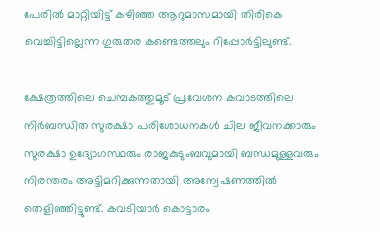പേരില്‍ മാറ്റിയിട്ട് കഴിഞ്ഞ ആറുമാസമായി തിരികെ വെച്ചിട്ടില്ലെന്ന ഗുരുതര കണ്ടെത്തലും റിപ്പോര്‍ട്ടിലുണ്ട്.

ക്ഷേത്രത്തിലെ ചെമ്പകത്തുമൂട് പ്രവേശന കവാടത്തിലെ നിര്‍ബന്ധിത സുരക്ഷാ പരിശോധനകള്‍ ചില ജീവനക്കാരും സുരക്ഷാ ഉദ്യോഗസ്ഥരും രാജകുടുംബവുമായി ബന്ധമുള്ളവരും നിരന്തരം അട്ടിമറിക്കുന്നതായി അന്വേഷണത്തില്‍ തെളിഞ്ഞിട്ടുണ്ട്. കവടിയാര്‍ കൊട്ടാരം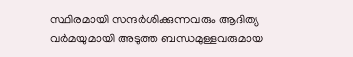സ്ഥിരമായി സന്ദര്‍ശിക്കുന്നവരും ആദിത്യ വര്‍മയുമായി അടുത്ത ബന്ധമുള്ളവരുമായ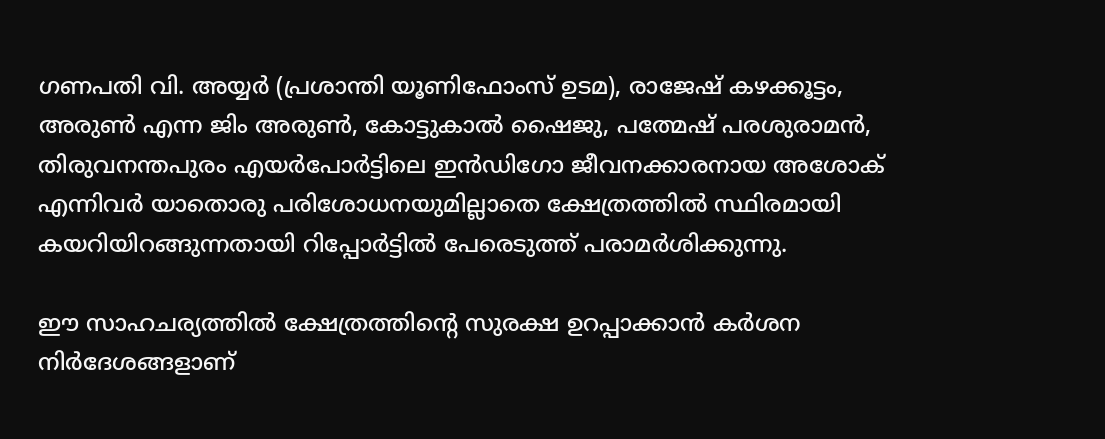ഗണപതി വി. അയ്യര്‍ (പ്രശാന്തി യൂണിഫോംസ് ഉടമ), രാജേഷ് കഴക്കൂട്ടം, അരുണ്‍ എന്ന ജിം അരുണ്‍, കോട്ടുകാല്‍ ഷൈജു, പത്മേഷ് പരശുരാമന്‍, തിരുവനന്തപുരം എയര്‍പോര്‍ട്ടിലെ ഇന്‍ഡിഗോ ജീവനക്കാരനായ അശോക് എന്നിവര്‍ യാതൊരു പരിശോധനയുമില്ലാതെ ക്ഷേത്രത്തില്‍ സ്ഥിരമായി കയറിയിറങ്ങുന്നതായി റിപ്പോര്‍ട്ടില്‍ പേരെടുത്ത് പരാമര്‍ശിക്കുന്നു.

ഈ സാഹചര്യത്തില്‍ ക്ഷേത്രത്തിന്റെ സുരക്ഷ ഉറപ്പാക്കാന്‍ കര്‍ശന നിര്‍ദേശങ്ങളാണ്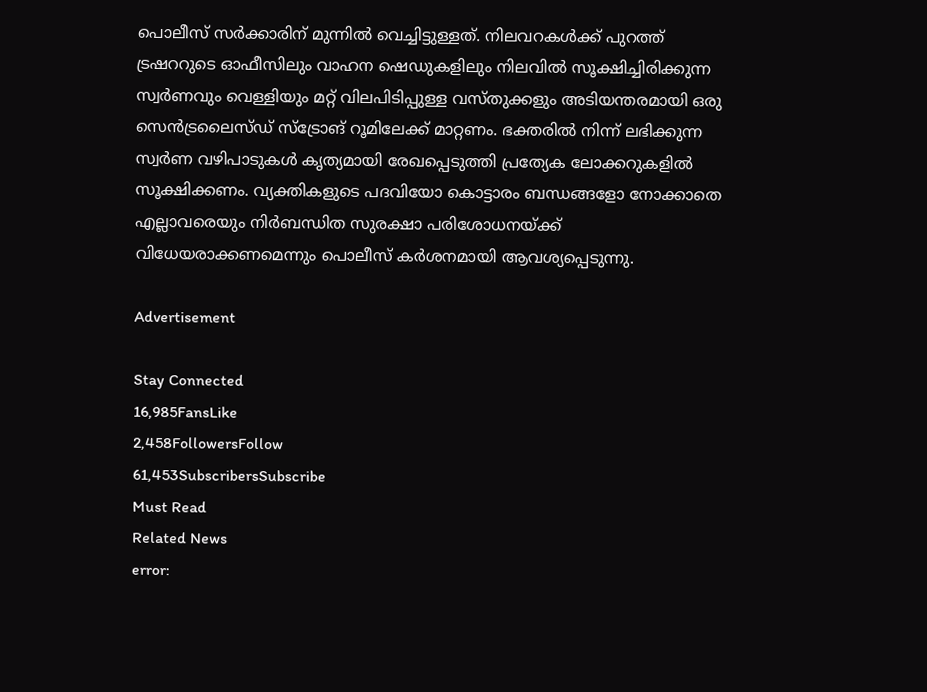പൊലീസ് സര്‍ക്കാരിന് മുന്നില്‍ വെച്ചിട്ടുള്ളത്. നിലവറകള്‍ക്ക് പുറത്ത് ട്രഷററുടെ ഓഫീസിലും വാഹന ഷെഡുകളിലും നിലവില്‍ സൂക്ഷിച്ചിരിക്കുന്ന സ്വര്‍ണവും വെള്ളിയും മറ്റ് വിലപിടിപ്പുള്ള വസ്തുക്കളും അടിയന്തരമായി ഒരു സെന്‍ട്രലൈസ്ഡ് സ്‌ട്രോങ് റൂമിലേക്ക് മാറ്റണം. ഭക്തരില്‍ നിന്ന് ലഭിക്കുന്ന സ്വര്‍ണ വഴിപാടുകള്‍ കൃത്യമായി രേഖപ്പെടുത്തി പ്രത്യേക ലോക്കറുകളില്‍ സൂക്ഷിക്കണം. വ്യക്തികളുടെ പദവിയോ കൊട്ടാരം ബന്ധങ്ങളോ നോക്കാതെ എല്ലാവരെയും നിര്‍ബന്ധിത സുരക്ഷാ പരിശോധനയ്ക്ക് വിധേയരാക്കണമെന്നും പൊലീസ് കര്‍ശനമായി ആവശ്യപ്പെടുന്നു.

Advertisement

Stay Connected
16,985FansLike
2,458FollowersFollow
61,453SubscribersSubscribe
Must Read
Related News
error: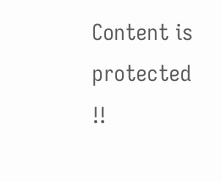Content is protected !!